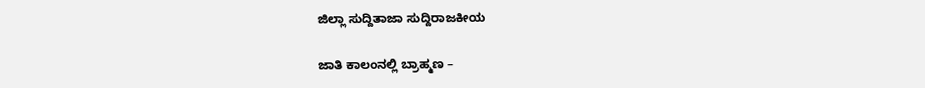ಜಿಲ್ಲಾ ಸುದ್ದಿತಾಜಾ ಸುದ್ದಿರಾಜಕೀಯ

ಜಾತಿ ಕಾಲಂನಲ್ಲಿ ಬ್ರಾಹ್ಮಣ –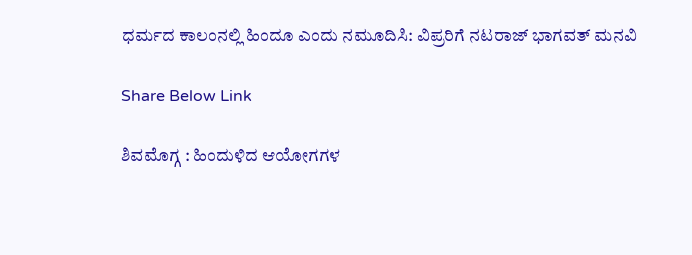ಧರ್ಮದ ಕಾಲಂನಲ್ಲಿ ಹಿಂದೂ ಎಂದು ನಮೂದಿಸಿ: ವಿಪ್ರರಿಗೆ ನಟರಾಜ್ ಭಾಗವತ್ ಮನವಿ

Share Below Link

ಶಿವಮೊಗ್ಗ : ಹಿಂದುಳಿದ ಆಯೋಗಗಳ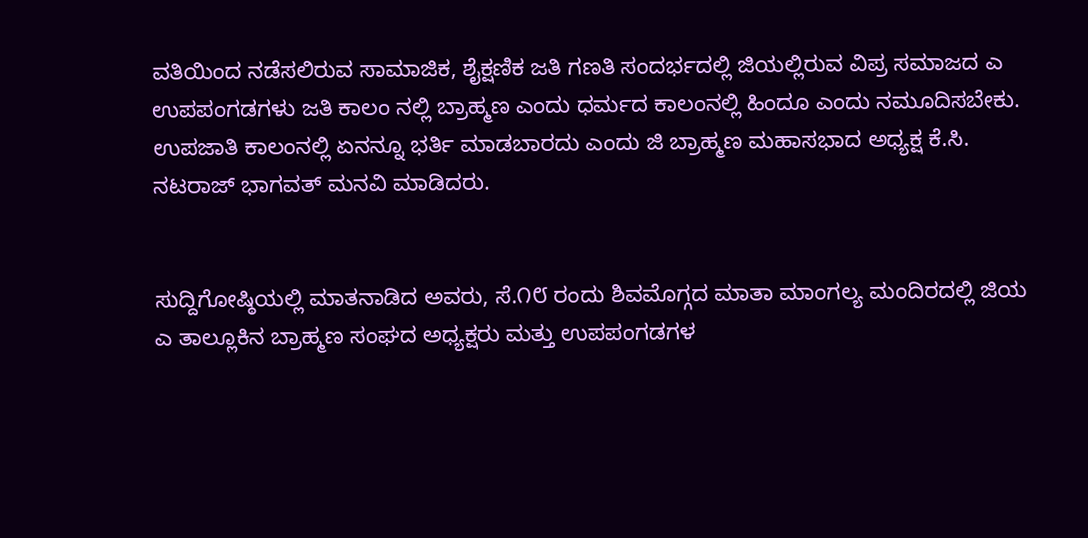ವತಿಯಿಂದ ನಡೆಸಲಿರುವ ಸಾಮಾಜಿಕ, ಶೈಕ್ಷಣಿಕ ಜತಿ ಗಣತಿ ಸಂದರ್ಭದಲ್ಲಿ ಜಿಯಲ್ಲಿರುವ ವಿಪ್ರ ಸಮಾಜದ ಎ ಉಪಪಂಗಡಗಳು ಜತಿ ಕಾಲಂ ನಲ್ಲಿ ಬ್ರಾಹ್ಮಣ ಎಂದು ಧರ್ಮದ ಕಾಲಂನಲ್ಲಿ ಹಿಂದೂ ಎಂದು ನಮೂದಿಸಬೇಕು. ಉಪಜಾತಿ ಕಾಲಂನಲ್ಲಿ ಏನನ್ನೂ ಭರ್ತಿ ಮಾಡಬಾರದು ಎಂದು ಜಿ ಬ್ರಾಹ್ಮಣ ಮಹಾಸಭಾದ ಅಧ್ಯಕ್ಷ ಕೆ.ಸಿ. ನಟರಾಜ್ ಭಾಗವತ್ ಮನವಿ ಮಾಡಿದರು.


ಸುದ್ದಿಗೋಷ್ಠಿಯಲ್ಲಿ ಮಾತನಾಡಿದ ಅವರು, ಸೆ.೧೮ ರಂದು ಶಿವಮೊಗ್ಗದ ಮಾತಾ ಮಾಂಗಲ್ಯ ಮಂದಿರದಲ್ಲಿ ಜಿಯ ಎ ತಾಲ್ಲೂಕಿನ ಬ್ರಾಹ್ಮಣ ಸಂಘದ ಅಧ್ಯಕ್ಷರು ಮತ್ತು ಉಪಪಂಗಡಗಳ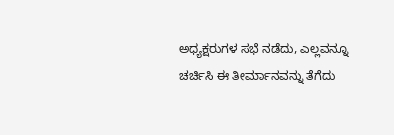ಅಧ್ಯಕ್ಷರುಗಳ ಸಭೆ ನಡೆದು, ಎಲ್ಲವನ್ನೂ ಚರ್ಚಿಸಿ ಈ ತೀರ್ಮಾನವನ್ನು ತೆಗೆದು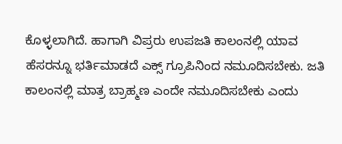ಕೊಳ್ಳಲಾಗಿದೆ. ಹಾಗಾಗಿ ವಿಪ್ರರು ಉಪಜತಿ ಕಾಲಂನಲ್ಲಿ ಯಾವ ಹೆಸರನ್ನೂ ಭರ್ತಿಮಾಡದೆ ಎಕ್ಸ್ ಗ್ರೂಪಿನಿಂದ ನಮೂದಿಸಬೇಕು. ಜತಿ ಕಾಲಂನಲ್ಲಿ ಮಾತ್ರ ಬ್ರಾಹ್ಮಣ ಎಂದೇ ನಮೂದಿಸಬೇಕು ಎಂದು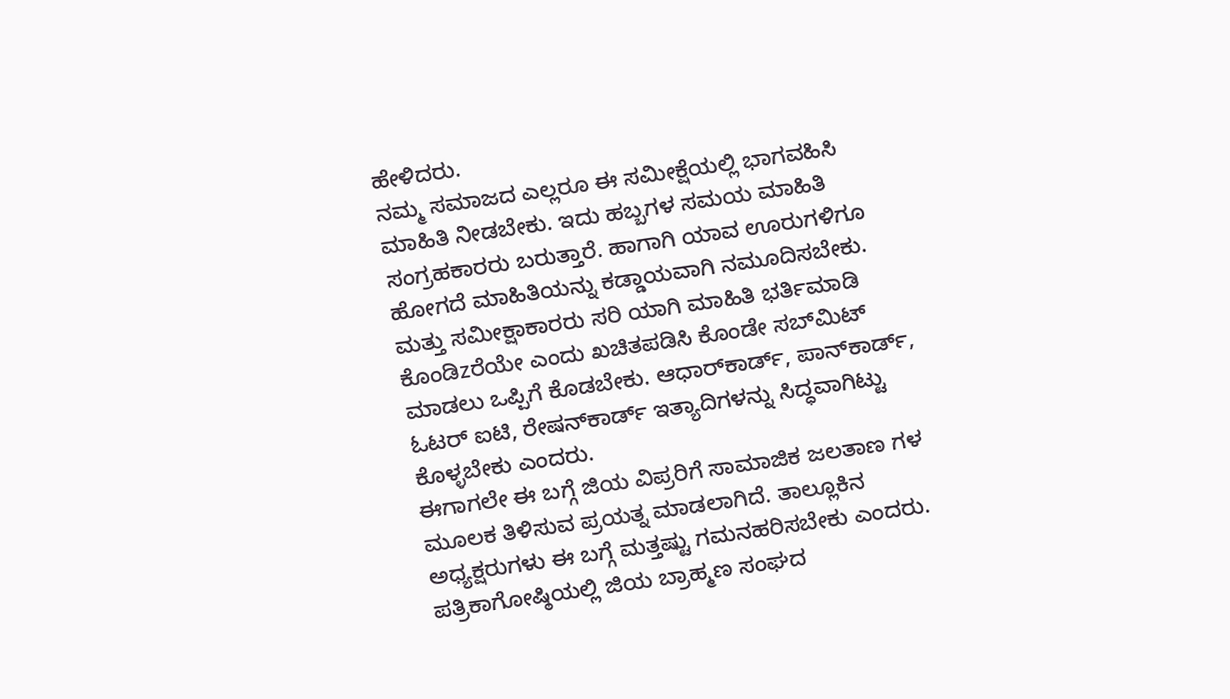ಹೇಳಿದರು.
ನಮ್ಮ ಸಮಾಜದ ಎಲ್ಲರೂ ಈ ಸಮೀಕ್ಷೆಯಲ್ಲಿ ಭಾಗವಹಿಸಿ ಮಾಹಿತಿ ನೀಡಬೇಕು. ಇದು ಹಬ್ಬಗಳ ಸಮಯ ಮಾಹಿತಿ ಸಂಗ್ರಹಕಾರರು ಬರುತ್ತಾರೆ. ಹಾಗಾಗಿ ಯಾವ ಊರುಗಳಿಗೂ ಹೋಗದೆ ಮಾಹಿತಿಯನ್ನು ಕಡ್ಡಾಯವಾಗಿ ನಮೂದಿಸಬೇಕು. ಮತ್ತು ಸಮೀಕ್ಷಾಕಾರರು ಸರಿ ಯಾಗಿ ಮಾಹಿತಿ ಭರ್ತಿಮಾಡಿ ಕೊಂಡಿzರೆಯೇ ಎಂದು ಖಚಿತಪಡಿಸಿ ಕೊಂಡೇ ಸಬ್‌ಮಿಟ್ ಮಾಡಲು ಒಪ್ಪಿಗೆ ಕೊಡಬೇಕು. ಆಧಾರ್‌ಕಾರ್ಡ್, ಪಾನ್‌ಕಾರ್ಡ್, ಓಟರ್ ಐಟಿ, ರೇಷನ್‌ಕಾರ್ಡ್ ಇತ್ಯಾದಿಗಳನ್ನು ಸಿದ್ಧವಾಗಿಟ್ಟು ಕೊಳ್ಳಬೇಕು ಎಂದರು.
ಈಗಾಗಲೇ ಈ ಬಗ್ಗೆ ಜಿಯ ವಿಪ್ರರಿಗೆ ಸಾಮಾಜಿಕ ಜಲತಾಣ ಗಳ ಮೂಲಕ ತಿಳಿಸುವ ಪ್ರಯತ್ನ ಮಾಡಲಾಗಿದೆ. ತಾಲ್ಲೂಕಿನ ಅಧ್ಯಕ್ಷರುಗಳು ಈ ಬಗ್ಗೆ ಮತ್ತಷ್ಟು ಗಮನಹರಿಸಬೇಕು ಎಂದರು.
ಪತ್ರಿಕಾಗೋಷ್ಠಿಯಲ್ಲಿ ಜಿಯ ಬ್ರಾಹ್ಮಣ ಸಂಘದ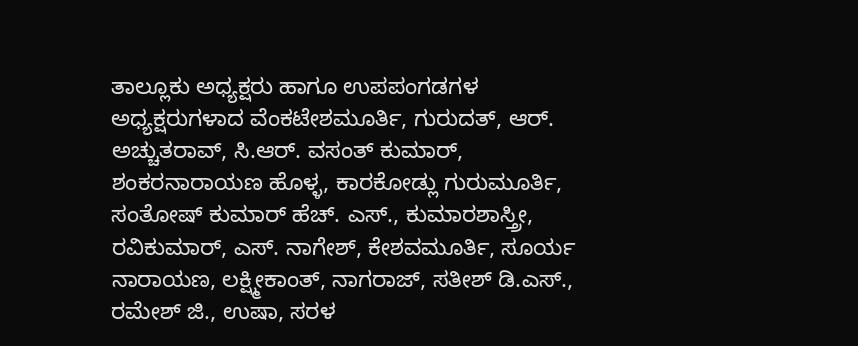ತಾಲ್ಲೂಕು ಅಧ್ಯಕ್ಷರು ಹಾಗೂ ಉಪಪಂಗಡಗಳ ಅಧ್ಯಕ್ಷರುಗಳಾದ ವೆಂಕಟೇಶಮೂರ್ತಿ, ಗುರುದತ್, ಆರ್. ಅಚ್ಚುತರಾವ್, ಸಿ.ಆರ್. ವಸಂತ್ ಕುಮಾರ್, ಶಂಕರನಾರಾಯಣ ಹೊಳ್ಳ, ಕಾರಕೋಡ್ಲು ಗುರುಮೂರ್ತಿ, ಸಂತೋಷ್ ಕುಮಾರ್ ಹೆಚ್. ಎಸ್., ಕುಮಾರಶಾಸ್ತ್ರೀ, ರವಿಕುಮಾರ್, ಎಸ್. ನಾಗೇಶ್, ಕೇಶವಮೂರ್ತಿ, ಸೂರ್ಯ ನಾರಾಯಣ, ಲಕ್ಷ್ಮೀಕಾಂತ್, ನಾಗರಾಜ್, ಸತೀಶ್ ಡಿ.ಎಸ್., ರಮೇಶ್ ಜಿ., ಉಷಾ, ಸರಳ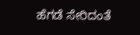ಹೆಗಡೆ ಸೇರಿದಂತೆ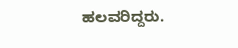ಹಲವರಿದ್ದರು.